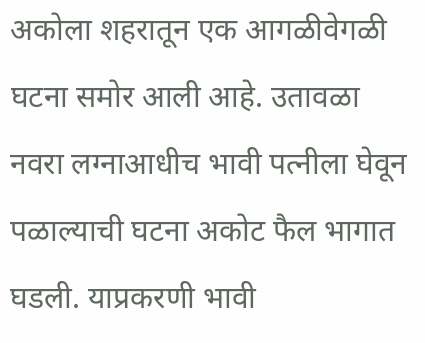अकोला शहरातून एक आगळीवेगळी घटना समोर आली आहे. उतावळा नवरा लग्नाआधीच भावी पत्नीला घेवून पळाल्याची घटना अकोट फैल भागात घडली. याप्रकरणी भावी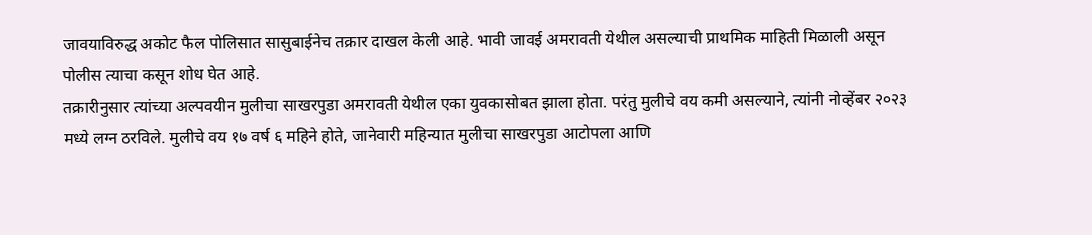जावयाविरुद्ध अकोट फैल पोलिसात सासुबाईनेच तक्रार दाखल केली आहे. भावी जावई अमरावती येथील असल्याची प्राथमिक माहिती मिळाली असून पोलीस त्याचा कसून शोध घेत आहे.
तक्रारीनुसार त्यांच्या अल्पवयीन मुलीचा साखरपुडा अमरावती येथील एका युवकासोबत झाला होता. परंतु मुलीचे वय कमी असल्याने, त्यांनी नोव्हेंबर २०२३ मध्ये लग्न ठरविले. मुलीचे वय १७ वर्ष ६ महिने होते, जानेवारी महिन्यात मुलीचा साखरपुडा आटोपला आणि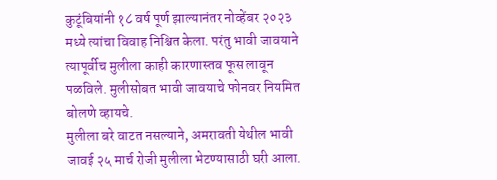कुटूंबियांनी १८ वर्ष पूर्ण झाल्यानंतर नोव्हेंबर २०२३ मध्ये त्यांचा विवाह निश्चित केला. परंतु भावी जावयाने त्यापूर्वीच मुलीला काही कारणास्तव फूस लावून पळविले. मुलीसोबत भावी जावयाचे फोनवर नियमित बोलणे व्हायचे.
मुलीला बरे वाटत नसल्याने, अमरावती येथील भावी जावई २५ मार्च रोजी मुलीला भेटण्यासाठी घरी आला.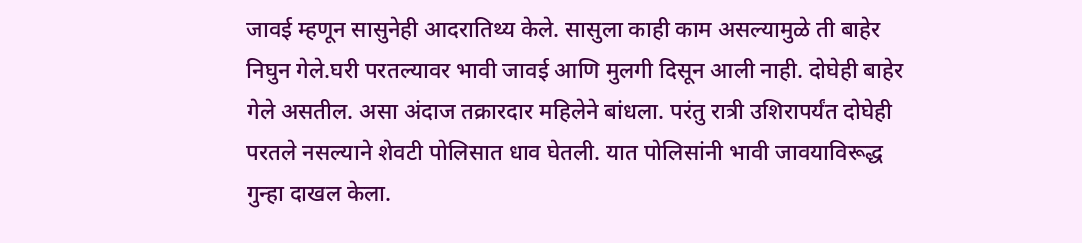जावई म्हणून सासुनेही आदरातिथ्य केले. सासुला काही काम असल्यामुळे ती बाहेर निघुन गेले.घरी परतल्यावर भावी जावई आणि मुलगी दिसून आली नाही. दोघेही बाहेर गेले असतील. असा अंदाज तक्रारदार महिलेने बांधला. परंतु रात्री उशिरापर्यंत दोघेही परतले नसल्याने शेवटी पोलिसात धाव घेतली. यात पोलिसांनी भावी जावयाविरूद्ध गुन्हा दाखल केला.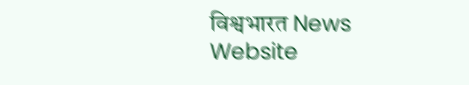विश्वभारत News Website